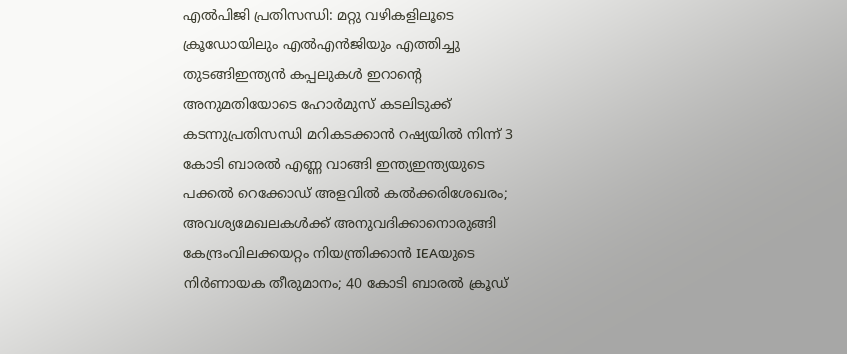എൽപിജി പ്രതിസന്ധി: മറ്റു വഴികളിലൂടെ ക്രൂഡോയിലും എൽഎൻജിയും എത്തിച്ചു തുടങ്ങിഇന്ത്യൻ കപ്പലുകൾ ഇറാൻ്റെ അനുമതിയോടെ ഹോർമുസ് കടലിടുക്ക് കടന്നുപ്രതിസന്ധി മറികടക്കാന്‍ റഷ്യയിൽ നിന്ന് 3 കോടി ബാരല്‍ എണ്ണ വാങ്ങി ഇന്ത്യഇന്ത്യയുടെ പക്കൽ റെക്കോഡ് അളവിൽ കൽക്കരിശേഖരം; അവശ്യമേഖലകൾക്ക് അനുവദിക്കാനൊരുങ്ങി കേന്ദ്രംവിലക്കയറ്റം നിയന്ത്രിക്കാൻ IEAയുടെ നിർണായക തീരുമാനം; 40 കോടി ബാരൽ ക്രൂഡ്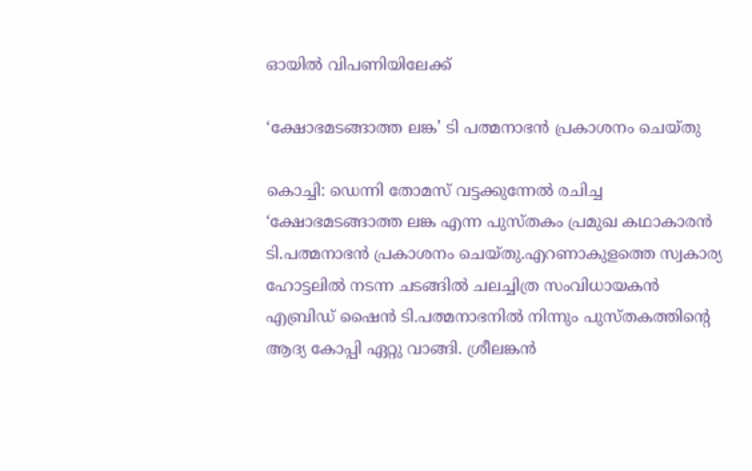ഓയിൽ വിപണിയിലേക്ക്

‘ക്ഷോഭമടങ്ങാത്ത ലങ്ക’ ടി പത്മനാഭന്‍ പ്രകാശനം ചെയ്തു

കൊച്ചി: ഡെന്നി തോമസ് വട്ടക്കുന്നേല്‍ രചിച്ച ‘ക്ഷോഭമടങ്ങാത്ത ലങ്ക എന്ന പുസ്തകം പ്രമുഖ കഥാകാരന്‍ ടി.പത്മനാഭന്‍ പ്രകാശനം ചെയ്തു.എറണാകുളത്തെ സ്വകാര്യ ഹോട്ടലില്‍ നടന്ന ചടങ്ങില്‍ ചലച്ചിത്ര സംവിധായകന്‍ എബ്രിഡ് ഷൈന്‍ ടി.പത്മനാഭനില്‍ നിന്നും പുസ്തകത്തിന്റെ ആദ്യ കോപ്പി ഏറ്റു വാങ്ങി. ശ്രീലങ്കന്‍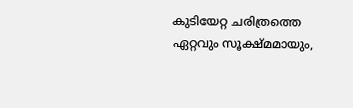കുടിയേറ്റ ചരിത്രത്തെ ഏറ്റവും സൂക്ഷ്മമായും,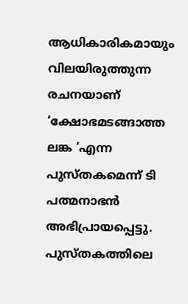ആധികാരികമായും വിലയിരുത്തുന്ന രചനയാണ് ‘ക്ഷോഭമടങ്ങാത്ത ലങ്ക ‘എന്ന പുസ്തകമെന്ന് ടി പത്മനാഭന്‍ അഭിപ്രായപ്പെട്ടു. പുസ്തകത്തിലെ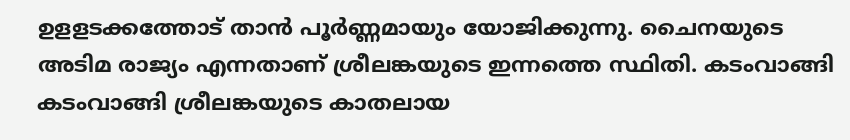ഉളളടക്കത്തോട് താന്‍ പൂര്‍ണ്ണമായും യോജിക്കുന്നു. ചൈനയുടെ അടിമ രാജ്യം എന്നതാണ് ശ്രീലങ്കയുടെ ഇന്നത്തെ സ്ഥിതി. കടംവാങ്ങി കടംവാങ്ങി ശ്രീലങ്കയുടെ കാതലായ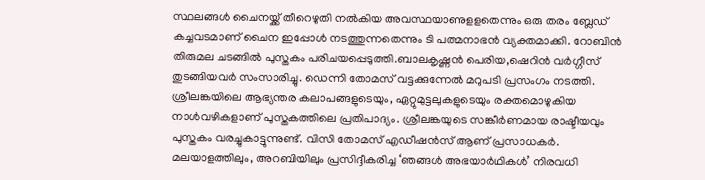സ്ഥലങ്ങള്‍ ചൈനയ്ക്ക് തീറെഴുതി നല്‍കിയ അവസ്ഥയാണുളളതെന്നും ഒരു തരം ബ്ലേഡ് കച്ചവടമാണ് ചൈന ഇപ്പോള്‍ നടത്തുന്നതെന്നും ടി പത്മനാഭന്‍ വ്യക്തമാക്കി. റോബിന്‍ തിരുമല ചടങ്ങില്‍ പുസ്തകം പരിചയപ്പെടുത്തി.ബാലകൃഷ്ണന്‍ പെരിയ,ഷെറിന്‍ വര്‍ഗ്ഗീസ് തുടങ്ങിയവര്‍ സംസാരിച്ചു. ഡെന്നി തോമസ് വട്ടക്കുന്നേല്‍ മറുപടി പ്രസംഗം നടത്തി. ശ്രീലങ്കയിലെ ആഭ്യന്തര കലാപങ്ങളുടെയും, ഏറ്റുമുട്ടലുകളുടെയും രക്തമൊഴുകിയ നാള്‍വഴികളാണ് പുസ്തകത്തിലെ പ്രതിപാദ്യം. ശ്രീലങ്കയുടെ സങ്കീര്‍ണമായ രാഷ്ടീയവും പുസ്തകം വരച്ചുകാട്ടുന്നുണ്ട്. വിസി തോമസ് എഡീഷന്‍സ് ആണ് പ്രസാധകര്‍. മലയാളത്തിലും, അറബിയിലും പ്രസിദ്ദീകരിച്ച ‘ഞങ്ങള്‍ അഭയാര്‍ഥികള്‍’ നിരവധി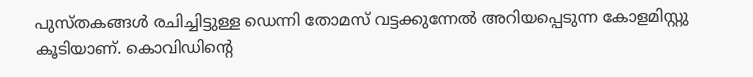പുസ്തകങ്ങള്‍ രചിച്ചിട്ടുള്ള ഡെന്നി തോമസ് വട്ടക്കുന്നേല്‍ അറിയപ്പെടുന്ന കോളമിസ്റ്റു കൂടിയാണ്. കൊവിഡിന്റെ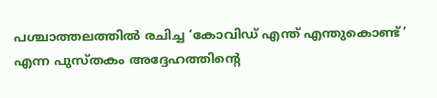പശ്ചാത്തലത്തില്‍ രചിച്ച ‘കോവിഡ് എന്ത് എന്തുകൊണ്ട്’ എന്ന പുസ്തകം അദ്ദേഹത്തിന്റെ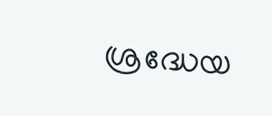ശ്രദ്ധേയ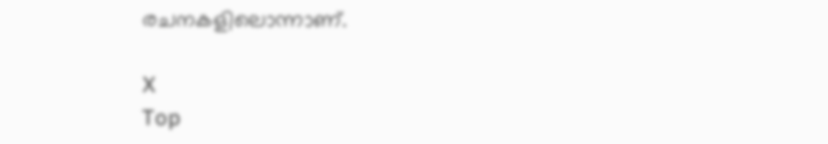രചനകളിലൊന്നാണ്.

X
Top